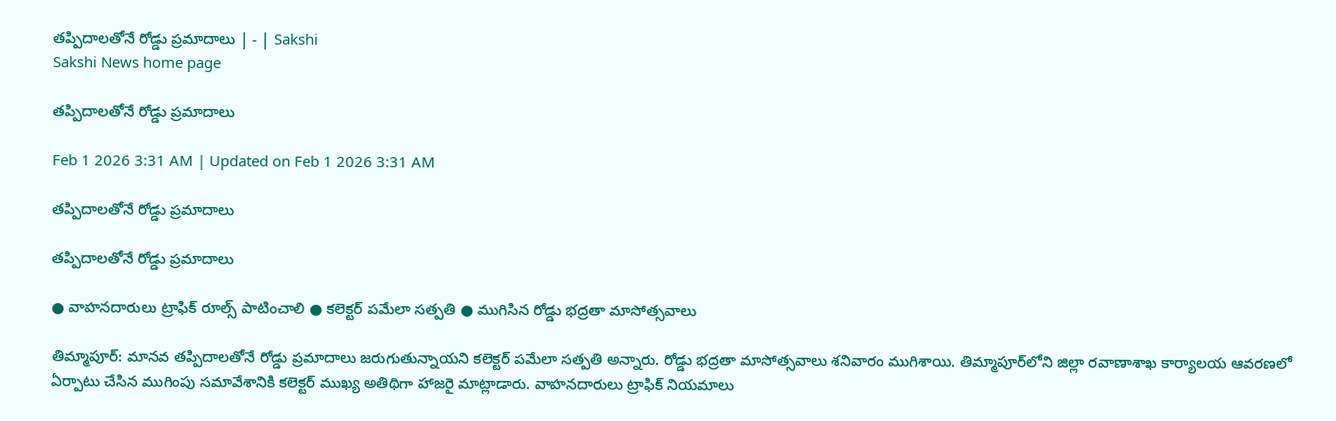తప్పిదాలతోనే రోడ్డు ప్రమాదాలు | - | Sakshi
Sakshi News home page

తప్పిదాలతోనే రోడ్డు ప్రమాదాలు

Feb 1 2026 3:31 AM | Updated on Feb 1 2026 3:31 AM

తప్పిదాలతోనే రోడ్డు ప్రమాదాలు

తప్పిదాలతోనే రోడ్డు ప్రమాదాలు

● వాహనదారులు ట్రాఫిక్‌ రూల్స్‌ పాటించాలి ● కలెక్టర్‌ పమేలా సత్పతి ● ముగిసిన రోడ్డు భద్రతా మాసోత్సవాలు

తిమ్మాపూర్‌: మానవ తప్పిదాలతోనే రోడ్డు ప్రమాదాలు జరుగుతున్నాయని కలెక్టర్‌ పమేలా సత్పతి అన్నారు. రోడ్డు భద్రతా మాసోత్సవాలు శనివారం ముగిశాయి. తిమ్మాపూర్‌లోని జిల్లా రవాణాశాఖ కార్యాలయ ఆవరణలో ఏర్పాటు చేసిన ముగింపు సమావేశానికి కలెక్టర్‌ ముఖ్య అతిథిగా హాజరై మాట్లాడారు. వాహనదారులు ట్రాఫిక్‌ నియమాలు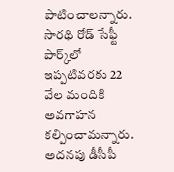పాటించాలన్నారు. సారథి రోడ్‌ సేఫ్టీ పార్క్‌లో ఇప్పటివరకు 22 వేల మందికి అవగాహన కల్పించామన్నారు. అదనపు డీసీపీ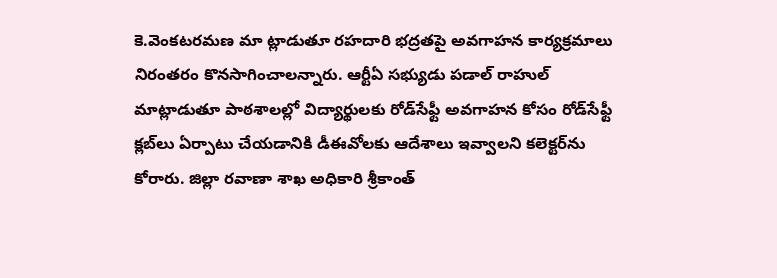కె.వెంకటరమణ మా ట్లాడుతూ రహదారి భద్రతపై అవగాహన కార్యక్రమాలు నిరంతరం కొనసాగించాలన్నారు. ఆర్టీఏ సభ్యుడు పడాల్‌ రాహుల్‌ మాట్లాడుతూ పాఠశాలల్లో విద్యార్థులకు రోడ్‌సేఫ్టీ అవగాహన కోసం రోడ్‌సేఫ్టీ క్లబ్‌లు ఏర్పాటు చేయడానికి డీఈవోలకు ఆదేశాలు ఇవ్వాలని కలెక్టర్‌ను కోరారు. జిల్లా రవాణా శాఖ అధికారి శ్రీకాంత్‌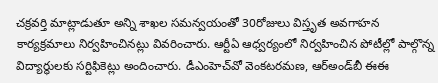చక్రవర్తి మాట్లాడుతూ అన్ని శాఖల సమన్వయంతో 30రోజులు విస్తృత అవగాహన కార్యక్రమాలు నిర్వహించినట్లు వివరించారు. ఆర్టీఏ ఆధ్వర్యంలో నిర్వహించిన పోటీల్లో పాల్గొన్న విద్యార్థులకు సర్టిఫికెట్లు అందించారు. డీఎంహెచ్‌వో వెంకటరమణ, ఆర్‌అండ్‌బీ ఈఈ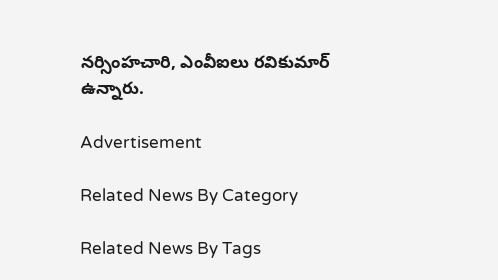నర్సింహచారి, ఎంవీఐలు రవికుమార్‌ ఉన్నారు.

Advertisement

Related News By Category

Related News By Tags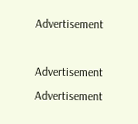Advertisement

Advertisement
Advertisement